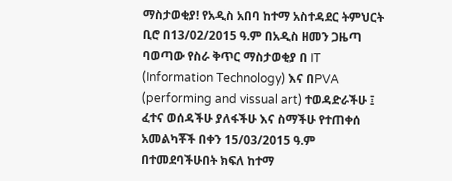ማስታወቂያ! የአዲስ አበባ ከተማ አስተዳደር ትምህርት ቢሮ በ13/02/2015 ዓ.ም በአዲስ ዘመን ጋዜጣ ባወጣው የስራ ቅጥር ማስታወቂያ በ IT (Information Technology) እና በPVA (performing and vissual art) ተወዳድራችሁ ፤ ፈተና ወሰዳችሁ ያለፋችሁ እና ስማችሁ የተጠቀሰ አመልካቾች በቀን 15/03/2015 ዓ.ም በተመደባችሁበት ክፍለ ከተማ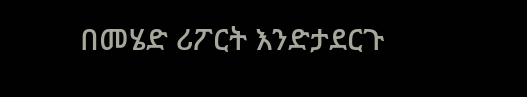በመሄድ ሪፖርት እንድታደርጉ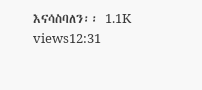እናሳስባለን፡፡ 1.1K views12:31